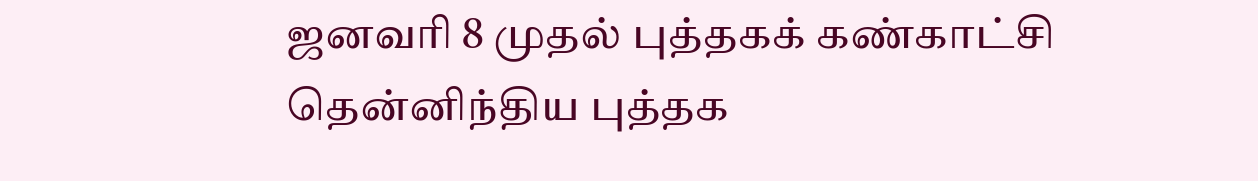ஜனவரி 8 முதல் புத்தகக் கண்காட்சி
தென்னிந்திய புத்தக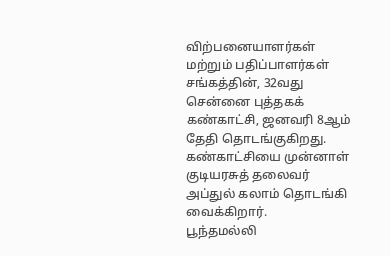விற்பனையாளர்கள் மற்றும் பதிப்பாளர்கள் சங்கத்தின், 32வது சென்னை புத்தகக் கண்காட்சி, ஜனவரி 8ஆம் தேதி தொடங்குகிறது. கண்காட்சியை முன்னாள் குடியரசுத் தலைவர் அப்துல் கலாம் தொடங்கி வைக்கிறார்.
பூந்தமல்லி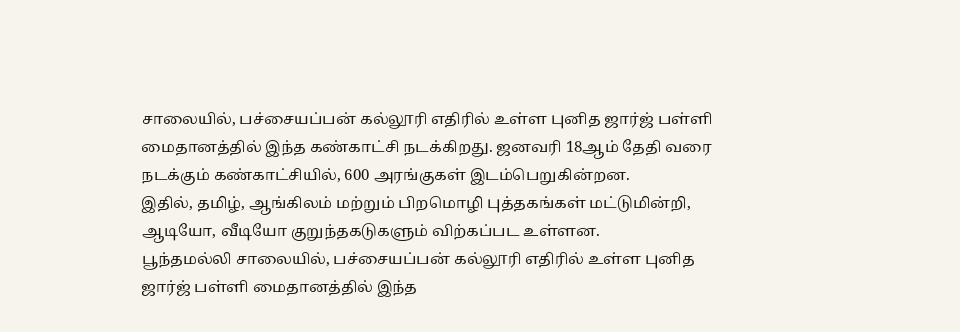சாலையில், பச்சையப்பன் கல்லூரி எதிரில் உள்ள புனித ஜார்ஜ் பள்ளி மைதானத்தில் இந்த கண்காட்சி நடக்கிறது. ஜனவரி 18ஆம் தேதி வரை நடக்கும் கண்காட்சியில், 600 அரங்குகள் இடம்பெறுகின்றன.
இதில், தமிழ், ஆங்கிலம் மற்றும் பிறமொழி புத்தகங்கள் மட்டுமின்றி, ஆடியோ, வீடியோ குறுந்தகடுகளும் விற்கப்பட உள்ளன.
பூந்தமல்லி சாலையில், பச்சையப்பன் கல்லூரி எதிரில் உள்ள புனித ஜார்ஜ் பள்ளி மைதானத்தில் இந்த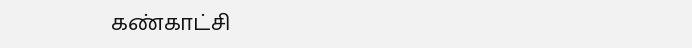கண்காட்சி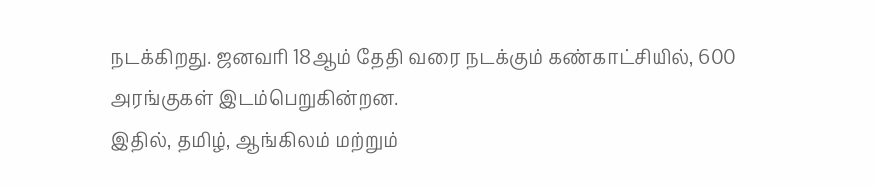நடக்கிறது. ஜனவரி 18ஆம் தேதி வரை நடக்கும் கண்காட்சியில், 600 அரங்குகள் இடம்பெறுகின்றன.
இதில், தமிழ், ஆங்கிலம் மற்றும்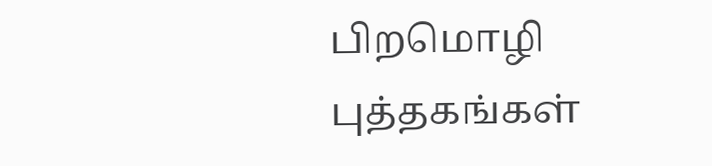பிறமொழி புத்தகங்கள்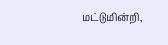மட்டுமின்றி,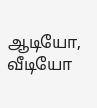ஆடியோ, வீடியோ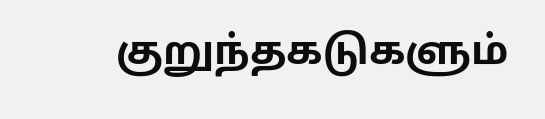குறுந்தகடுகளும்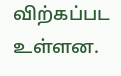விற்கப்பட உள்ளன.